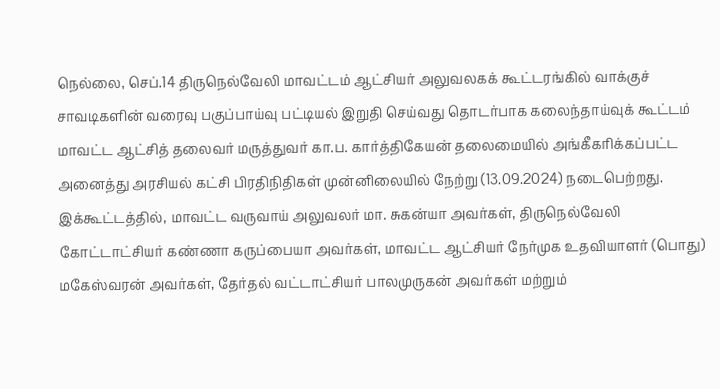நெல்லை, செப்.14 திருநெல்வேலி மாவட்டம் ஆட்சியர் அலுவலகக் கூட்டரங்கில் வாக்குச் சாவடிகளின் வரைவு பகுப்பாய்வு பட்டியல் இறுதி செய்வது தொடர்பாக கலைந்தாய்வுக் கூட்டம் மாவட்ட ஆட்சித் தலைவர் மருத்துவர் கா.ப. கார்த்திகேயன் தலைமையில் அங்கீகரிக்கப்பட்ட அனைத்து அரசியல் கட்சி பிரதிநிதிகள் முன்னிலையில் நேற்று (13.09.2024) நடைபெற்றது. இக்கூட்டத்தில், மாவட்ட வருவாய் அலுவலர் மா. சுகன்யா அவர்கள், திருநெல்வேலி கோட்டாட்சியர் கண்ணா கருப்பையா அவர்கள், மாவட்ட ஆட்சியர் நேர்முக உதவியாளர் (பொது) மகேஸ்வரன் அவர்கள், தேர்தல் வட்டாட்சியர் பாலமுருகன் அவர்கள் மற்றும்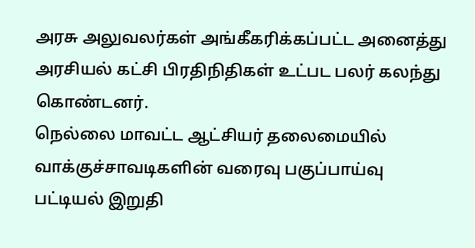அரசு அலுவலர்கள் அங்கீகரிக்கப்பட்ட அனைத்து அரசியல் கட்சி பிரதிநிதிகள் உட்பட பலர் கலந்து கொண்டனர்.
நெல்லை மாவட்ட ஆட்சியர் தலைமையில் வாக்குச்சாவடிகளின் வரைவு பகுப்பாய்வு பட்டியல் இறுதி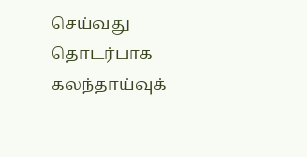செய்வது தொடர்பாக கலந்தாய்வுக்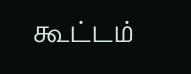கூட்டம்